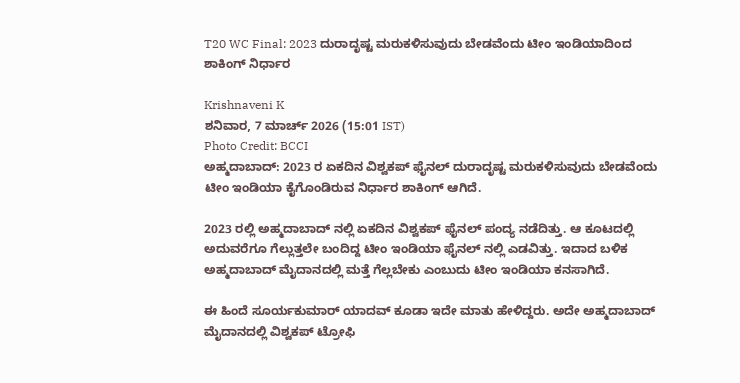T20 WC Final: 2023 ದುರಾದೃಷ್ಟ ಮರುಕಳಿಸುವುದು ಬೇಡವೆಂದು ಟೀಂ ಇಂಡಿಯಾದಿಂದ ಶಾಕಿಂಗ್ ನಿರ್ಧಾರ

Krishnaveni K
ಶನಿವಾರ, 7 ಮಾರ್ಚ್ 2026 (15:01 IST)
Photo Credit: BCCI
ಅಹ್ಮದಾಬಾದ್: 2023 ರ ಏಕದಿನ ವಿಶ್ವಕಪ್ ಫೈನಲ್ ದುರಾದೃಷ್ಟ ಮರುಕಳಿಸುವುದು ಬೇಡವೆಂದು ಟೀಂ ಇಂಡಿಯಾ ಕೈಗೊಂಡಿರುವ ನಿರ್ಧಾರ ಶಾಕಿಂಗ್ ಆಗಿದೆ.

2023 ರಲ್ಲಿ ಅಹ್ಮದಾಬಾದ್ ನಲ್ಲಿ ಏಕದಿನ ವಿಶ್ವಕಪ್ ಫೈನಲ್ ಪಂದ್ಯ ನಡೆದಿತ್ತು. ಆ ಕೂಟದಲ್ಲಿ ಅದುವರೆಗೂ ಗೆಲ್ಲುತ್ತಲೇ ಬಂದಿದ್ದ ಟೀಂ ಇಂಡಿಯಾ ಫೈನಲ್ ನಲ್ಲಿ ಎಡವಿತ್ತು. ಇದಾದ ಬಳಿಕ ಅಹ್ಮದಾಬಾದ್ ಮೈದಾನದಲ್ಲಿ ಮತ್ತೆ ಗೆಲ್ಲಬೇಕು ಎಂಬುದು ಟೀಂ ಇಂಡಿಯಾ ಕನಸಾಗಿದೆ.

ಈ ಹಿಂದೆ ಸೂರ್ಯಕುಮಾರ್ ಯಾದವ್ ಕೂಡಾ ಇದೇ ಮಾತು ಹೇಳಿದ್ದರು. ಅದೇ ಅಹ್ಮದಾಬಾದ್ ಮೈದಾನದಲ್ಲಿ ವಿಶ್ವಕಪ್ ಟ್ರೋಫಿ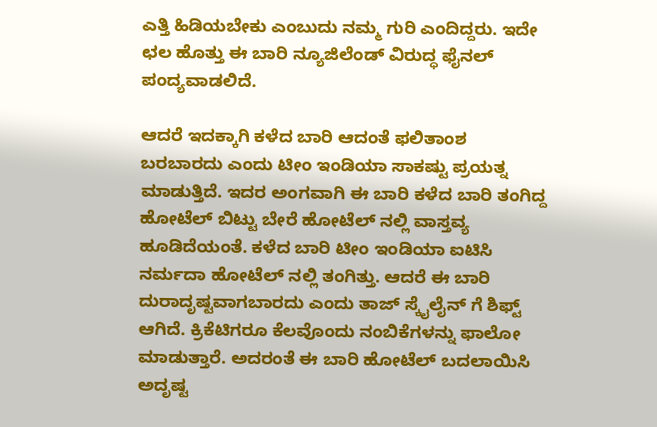ಎತ್ತಿ ಹಿಡಿಯಬೇಕು ಎಂಬುದು ನಮ್ಮ ಗುರಿ ಎಂದಿದ್ದರು. ಇದೇ ಛಲ ಹೊತ್ತು ಈ ಬಾರಿ ನ್ಯೂಜಿಲೆಂಡ್ ವಿರುದ್ಧ ಫೈನಲ್ ಪಂದ್ಯವಾಡಲಿದೆ.

ಆದರೆ ಇದಕ್ಕಾಗಿ ಕಳೆದ ಬಾರಿ ಆದಂತೆ ಫಲಿತಾಂಶ ಬರಬಾರದು ಎಂದು ಟೀಂ ಇಂಡಿಯಾ ಸಾಕಷ್ಟು ಪ್ರಯತ್ನ ಮಾಡುತ್ತಿದೆ. ಇದರ ಅಂಗವಾಗಿ ಈ ಬಾರಿ ಕಳೆದ ಬಾರಿ ತಂಗಿದ್ದ ಹೋಟೆಲ್ ಬಿಟ್ಟು ಬೇರೆ ಹೋಟೆಲ್ ನಲ್ಲಿ ವಾಸ್ತವ್ಯ ಹೂಡಿದೆಯಂತೆ. ಕಳೆದ ಬಾರಿ ಟೀಂ ಇಂಡಿಯಾ ಐಟಿಸಿ ನರ್ಮದಾ ಹೋಟೆಲ್ ನಲ್ಲಿ ತಂಗಿತ್ತು. ಆದರೆ ಈ ಬಾರಿ ದುರಾದೃಷ್ಟವಾಗಬಾರದು ಎಂದು ತಾಜ್ ಸ್ಕೈಲೈನ್ ಗೆ ಶಿಫ್ಟ್ ಆಗಿದೆ. ಕ್ರಿಕೆಟಿಗರೂ ಕೆಲವೊಂದು ನಂಬಿಕೆಗಳನ್ನು ಫಾಲೋ ಮಾಡುತ್ತಾರೆ. ಅದರಂತೆ ಈ ಬಾರಿ ಹೋಟೆಲ್ ಬದಲಾಯಿಸಿ ಅದೃಷ್ಟ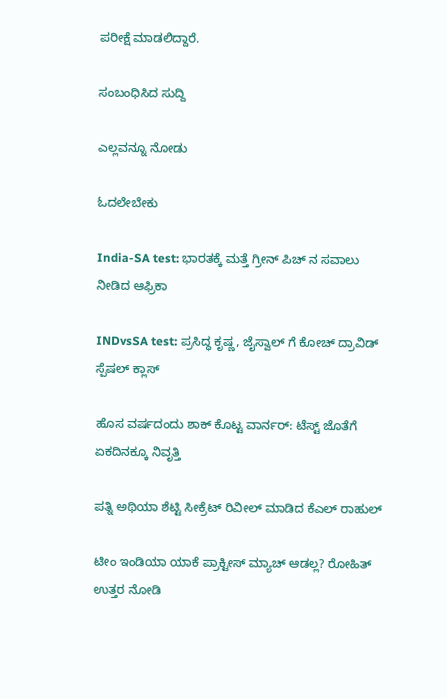ಪರೀಕ್ಷೆ ಮಾಡಲಿದ್ದಾರೆ.

ಸಂಬಂಧಿಸಿದ ಸುದ್ದಿ

ಎಲ್ಲವನ್ನೂ ನೋಡು

ಓದಲೇಬೇಕು

India-SA test: ಭಾರತಕ್ಕೆ ಮತ್ತೆ ಗ್ರೀನ್ ಪಿಚ್ ನ ಸವಾಲು ನೀಡಿದ ಆಫ್ರಿಕಾ

INDvsSA test: ಪ್ರಸಿದ್ಧ ಕೃಷ್ಣ, ಜೈಸ್ವಾಲ್ ಗೆ ಕೋಚ್ ದ್ರಾವಿಡ್ ಸ್ಪೆಷಲ್ ಕ್ಲಾಸ್

ಹೊಸ ವರ್ಷದಂದು ಶಾಕ್ ಕೊಟ್ಟ ವಾರ್ನರ್: ಟೆಸ್ಟ್ ಜೊತೆಗೆ ಏಕದಿನಕ್ಕೂ ನಿವೃತ್ತಿ

ಪತ್ನಿ ಅಥಿಯಾ ಶೆಟ್ಟಿ ಸೀಕ್ರೆಟ್ ರಿವೀಲ್ ಮಾಡಿದ ಕೆಎಲ್ ರಾಹುಲ್

ಟೀಂ ಇಂಡಿಯಾ ಯಾಕೆ ಪ್ರಾಕ್ಟೀಸ್ ಮ್ಯಾಚ್ ಆಡಲ್ಲ? ರೋಹಿತ್ ಉತ್ತರ ನೋಡಿ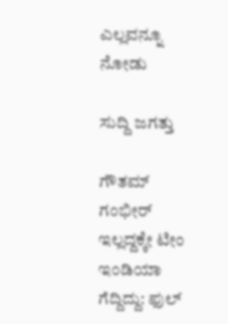ಎಲ್ಲವನ್ನೂ ನೋಡು

ಸುದ್ದಿ ಜಗತ್ತು

ಗೌತಮ್ ಗಂಭೀರ್ ಇಲ್ಲದ್ದಕ್ಕೇ ಟೀಂ ಇಂಡಿಯಾ ಗೆದ್ದಿದ್ದು: ಫುಲ್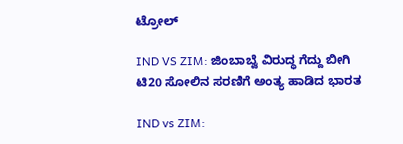ಟ್ರೋಲ್

IND VS ZIM: ಜಿಂಬಾಬ್ವೆ ವಿರುದ್ಧ ಗೆದ್ದು ಬೀಗಿ ಟಿ20 ಸೋಲಿನ ಸರಣಿಗೆ ಅಂತ್ಯ ಹಾಡಿದ ಭಾರತ

IND vs ZIM: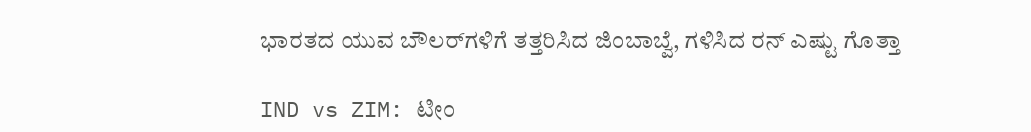ಭಾರತದ ಯುವ ಬೌಲರ್‌ಗಳಿಗೆ ತತ್ತರಿಸಿದ ಜಿಂಬಾಬ್ವೆ, ಗಳಿಸಿದ ರನ್ ಎಷ್ಟು ಗೊತ್ತಾ

IND vs ZIM: ಟೀಂ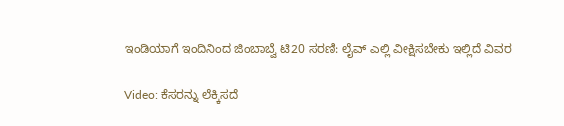ಇಂಡಿಯಾಗೆ ಇಂದಿನಿಂದ ಜಿಂಬಾಬ್ವೆ ಟಿ20 ಸರಣಿ: ಲೈವ್ ಎಲ್ಲಿ ವೀಕ್ಷಿಸಬೇಕು ಇಲ್ಲಿದೆ ವಿವರ

Video: ಕೆಸರನ್ನು ಲೆಕ್ಕಿಸದೆ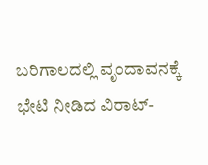ಬರಿಗಾಲದಲ್ಲಿ ವೃಂದಾವನಕ್ಕೆ ಭೇಟಿ ನೀಡಿದ ವಿರಾಟ್‌-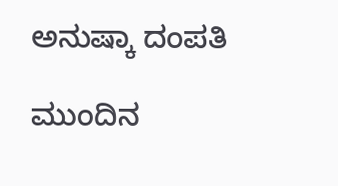ಅನುಷ್ಕಾ ದಂಪತಿ

ಮುಂದಿನ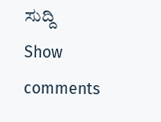ಸುದ್ದಿ
Show comments